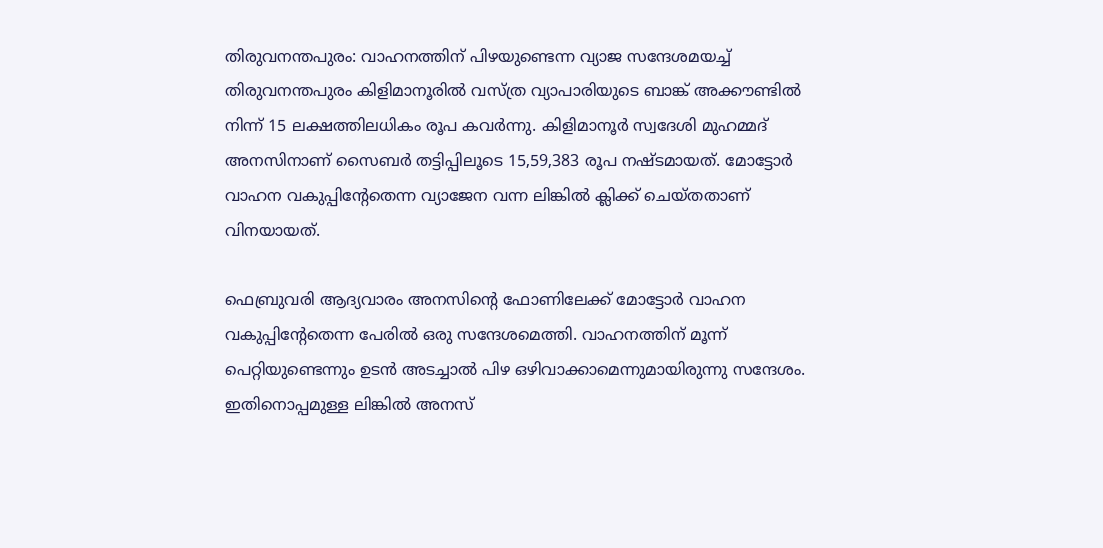തിരുവനന്തപുരം: വാഹനത്തിന് പിഴയുണ്ടെന്ന വ്യാജ സന്ദേശമയച്ച് തിരുവനന്തപുരം കിളിമാനൂരിൽ വസ്ത്ര വ്യാപാരിയുടെ ബാങ്ക് അക്കൗണ്ടിൽ നിന്ന് 15 ലക്ഷത്തിലധികം രൂപ കവർന്നു. കിളിമാനൂർ സ്വദേശി മുഹമ്മദ് അനസിനാണ് സൈബർ തട്ടിപ്പിലൂടെ 15,59,383 രൂപ നഷ്ടമായത്. മോട്ടോർ വാഹന വകുപ്പിന്റേതെന്ന വ്യാജേന വന്ന ലിങ്കിൽ ക്ലിക്ക് ചെയ്തതാണ് വിനയായത്.

ഫെബ്രുവരി ആദ്യവാരം അനസിന്റെ ഫോണിലേക്ക് മോട്ടോർ വാഹന വകുപ്പിന്റേതെന്ന പേരിൽ ഒരു സന്ദേശമെത്തി. വാഹനത്തിന് മൂന്ന് പെറ്റിയുണ്ടെന്നും ഉടൻ അടച്ചാൽ പിഴ ഒഴിവാക്കാമെന്നുമായിരുന്നു സന്ദേശം. ഇതിനൊപ്പമുള്ള ലിങ്കിൽ അനസ്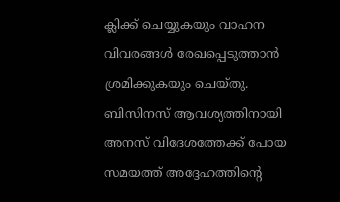ക്ലിക്ക് ചെയ്യുകയും വാഹന വിവരങ്ങൾ രേഖപ്പെടുത്താൻ ശ്രമിക്കുകയും ചെയ്തു. ബിസിനസ് ആവശ്യത്തിനായി അനസ് വിദേശത്തേക്ക് പോയ സമയത്ത് അദ്ദേഹത്തിന്റെ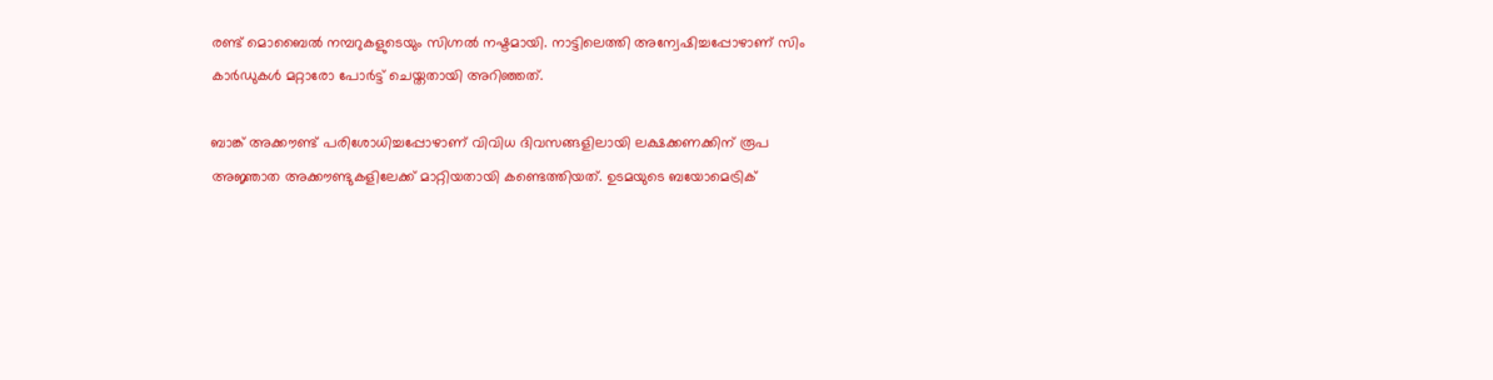രണ്ട് മൊബൈൽ നമ്പറുകളുടെയും സിഗ്നൽ നഷ്ടമായി. നാട്ടിലെത്തി അന്വേഷിച്ചപ്പോഴാണ് സിം കാർഡുകൾ മറ്റാരോ പോർട്ട് ചെയ്തതായി അറിഞ്ഞത്.

ബാങ്ക് അക്കൗണ്ട് പരിശോധിച്ചപ്പോഴാണ് വിവിധ ദിവസങ്ങളിലായി ലക്ഷക്കണക്കിന് രൂപ അജ്ഞാത അക്കൗണ്ടുകളിലേക്ക് മാറ്റിയതായി കണ്ടെത്തിയത്. ഉടമയുടെ ബയോമെട്രിക്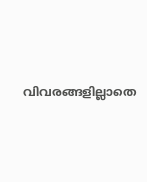വിവരങ്ങളില്ലാതെ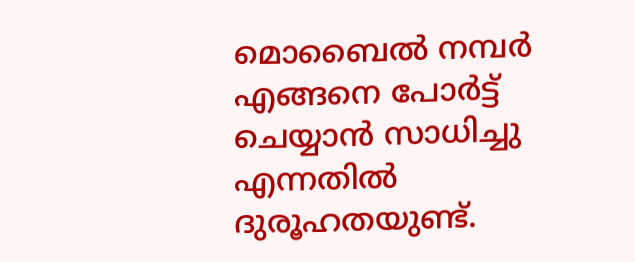മൊബൈൽ നമ്പർ എങ്ങനെ പോർട്ട് ചെയ്യാൻ സാധിച്ചു എന്നതിൽ ദുരൂഹതയുണ്ട്.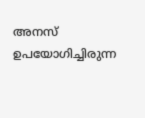അനസ് ഉപയോഗിച്ചിരുന്ന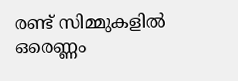രണ്ട് സിമ്മുകളിൽ ഒരെണ്ണം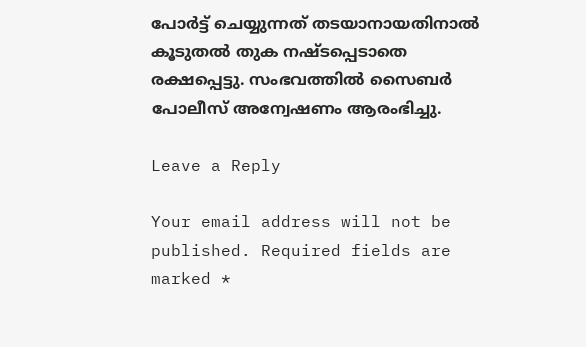പോർട്ട് ചെയ്യുന്നത് തടയാനായതിനാൽ കൂടുതൽ തുക നഷ്ടപ്പെടാതെ രക്ഷപ്പെട്ടു. സംഭവത്തിൽ സൈബർ പോലീസ് അന്വേഷണം ആരംഭിച്ചു.

Leave a Reply

Your email address will not be published. Required fields are marked *